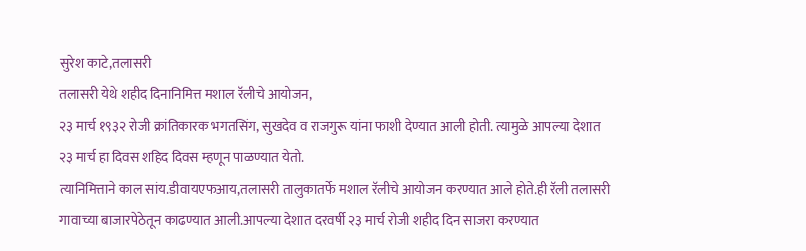सुरेश काटे,तलासरी
तलासरी येथे शहीद दिनानिमित्त मशाल रॅलीचे आयोजन,
२३ मार्च १९३२ रोजी क्रांतिकारक भगतसिंग, सुखदेव व राजगुरू यांना फाशी देण्यात आली होती. त्यामुळे आपल्या देशात २३ मार्च हा दिवस शहिद दिवस म्हणून पाळण्यात येतो.
त्यानिमित्ताने काल सांय.डीवायएफआय,तलासरी तालुकातर्फे मशाल रॅलीचे आयोजन करण्यात आले होते.ही रॅली तलासरी गावाच्या बाजारपेठेतून काढण्यात आली.आपल्या देशात दरवर्षी २३ मार्च रोजी शहीद दिन साजरा करण्यात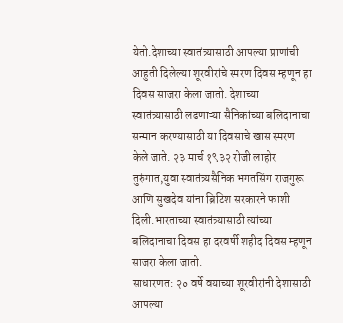येतो.देशाच्या स्वातंत्र्यासाठी आपल्या प्राणांची आहुती दिलेल्या शूरवीरांचे स्मरण दिवस म्हणून हा दिवस साजरा केला जातो. देशाच्या स्वातंत्र्यासाठी लढणाऱ्या सैनिकांच्या बलिदानाचा सन्मान करण्यासाठी या दिवसाचे खास स्मरण केले जाते. २३ मार्च १९३२ रोजी लाहोर तुरुंगात,युवा स्वातंत्र्यसैनिक भगतसिंग राजगुरू आणि सुखदेव यांना ब्रिटिश सरकारने फाशी दिली.भारताच्या स्वातंत्र्यासाठी त्यांच्या बलिदानाचा दिवस हा दरवर्षी शहीद दिवस म्हणून साजरा केला जातो.
साधारणत: २० वर्षे वयाच्या शूरवीरांनी देशासाठी आपल्या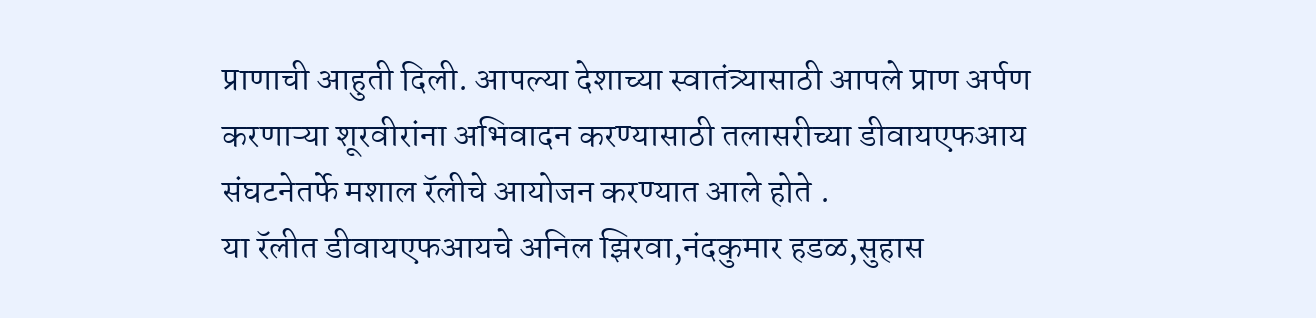प्राणाची आहुती दिली. आपल्या देशाच्या स्वातंत्र्यासाठी आपले प्राण अर्पण करणाऱ्या शूरवीरांना अभिवादन करण्यासाठी तलासरीच्या डीवायएफआय संघटनेतर्फे मशाल रॅलीचे आयोजन करण्यात आले होते .
या रॅलीत डीवायएफआयचे अनिल झिरवा,नंदकुमार हडळ,सुहास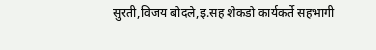सुरती,विजय बोदले,इ.सह शेकडो कार्यकर्ते सहभागी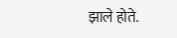झाले होते.